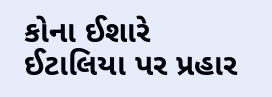કોના ઈશારે ઈટાલિયા પર પ્રહાર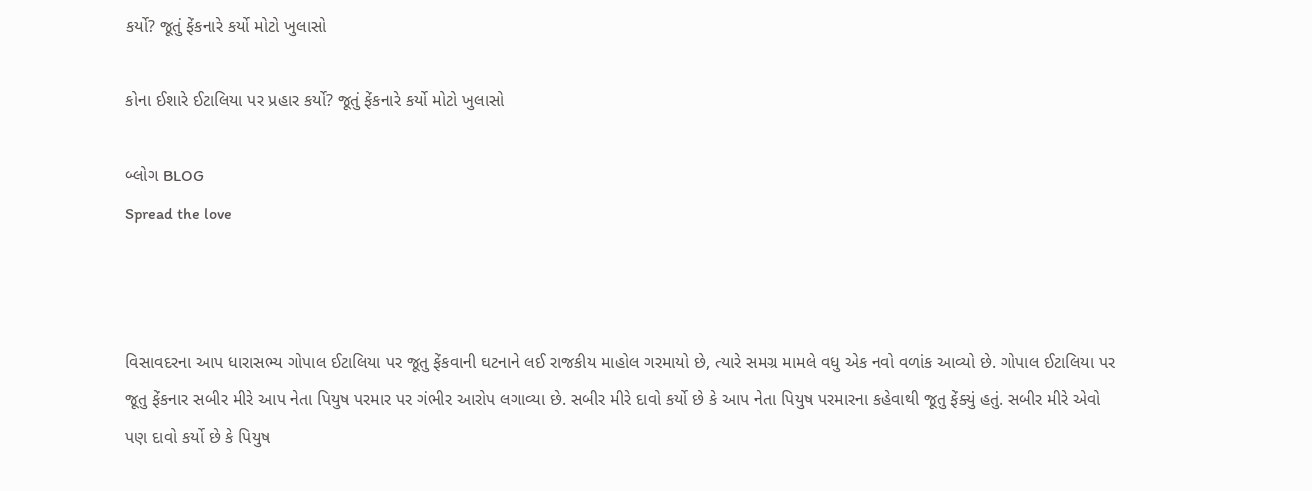કર્યો? જૂતું ફેંકનારે કર્યો મોટો ખુલાસો

કોના ઈશારે ઈટાલિયા પર પ્રહાર કર્યો? જૂતું ફેંકનારે કર્યો મોટો ખુલાસો

બ્લોગ BLOG
Spread the love



વિસાવદરના આપ ધારાસભ્ય ગોપાલ ઈટાલિયા પર જૂતુ ફેંકવાની ઘટનાને લઈ રાજકીય માહોલ ગરમાયો છે, ત્યારે સમગ્ર મામલે વધુ એક નવો વળાંક આવ્યો છે. ગોપાલ ઈટાલિયા પર જૂતુ ફેંકનાર સબીર મીરે આપ નેતા પિયુષ પરમાર પર ગંભીર આરોપ લગાવ્યા છે. સબીર મીરે દાવો કર્યો છે કે આપ નેતા પિયુષ પરમારના કહેવાથી જૂતુ ફેંક્યું હતું. સબીર મીરે એવો પણ દાવો કર્યો છે કે પિયુષ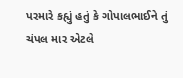પરમારે કહ્યું હતું કે ગોપાલભાઈને તું ચંપલ માર એટલે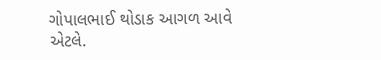ગોપાલભાઈ થોડાક આગળ આવે એટલે.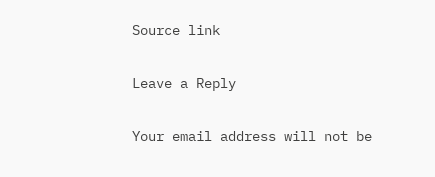Source link

Leave a Reply

Your email address will not be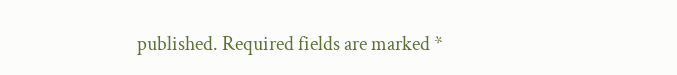published. Required fields are marked *